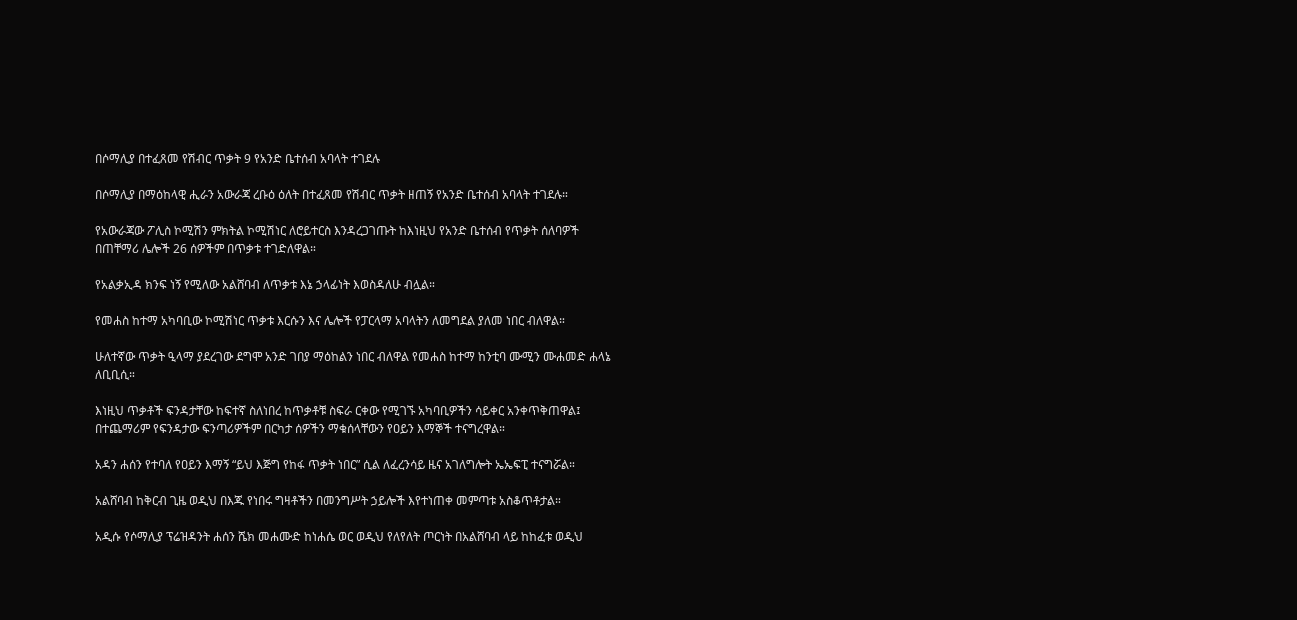በሶማሊያ በተፈጸመ የሽብር ጥቃት 9 የአንድ ቤተሰብ አባላት ተገደሉ

በሶማሊያ በማዕከላዊ ሒራን አውራጃ ረቡዕ ዕለት በተፈጸመ የሽብር ጥቃት ዘጠኝ የአንድ ቤተሰብ አባላት ተገደሉ።

የአውራጃው ፖሊስ ኮሚሽን ምክትል ኮሚሽነር ለሮይተርስ እንዳረጋገጡት ከእነዚህ የአንድ ቤተሰብ የጥቃት ሰለባዎች በጠቸማሪ ሌሎች 26 ሰዎችም በጥቃቱ ተገድለዋል።

የአልቃኢዳ ክንፍ ነኝ የሚለው አልሸባብ ለጥቃቱ እኔ ኃላፊነት እወስዳለሁ ብሏል።

የመሐስ ከተማ አካባቢው ኮሚሽነር ጥቃቱ እርሱን እና ሌሎች የፓርላማ አባላትን ለመግደል ያለመ ነበር ብለዋል።

ሁለተኛው ጥቃት ዒላማ ያደረገው ደግሞ አንድ ገበያ ማዕከልን ነበር ብለዋል የመሐስ ከተማ ከንቲባ ሙሚን ሙሐመድ ሐላኔ ለቢቢሲ።

እነዚህ ጥቃቶች ፍንዳታቸው ከፍተኛ ስለነበረ ከጥቃቶቹ ስፍራ ርቀው የሚገኙ አካባቢዎችን ሳይቀር አንቀጥቅጠዋል፤ በተጨማሪም የፍንዳታው ፍንጣሪዎችም በርካታ ሰዎችን ማቁሰላቸውን የዐይን እማኞች ተናግረዋል።

አዳን ሐሰን የተባለ የዐይን እማኝ “ይህ እጅግ የከፋ ጥቃት ነበር” ሲል ለፈረንሳይ ዜና አገለግሎት ኤኤፍፒ ተናግሯል።

አልሸባብ ከቅርብ ጊዜ ወዲህ በእጁ የነበሩ ግዛቶችን በመንግሥት ኃይሎች እየተነጠቀ መምጣቱ አስቆጥቶታል።

አዲሱ የሶማሊያ ፕሬዝዳንት ሐሰን ሼክ መሐሙድ ከነሐሴ ወር ወዲህ የለየለት ጦርነት በአልሸባብ ላይ ከከፈቱ ወዲህ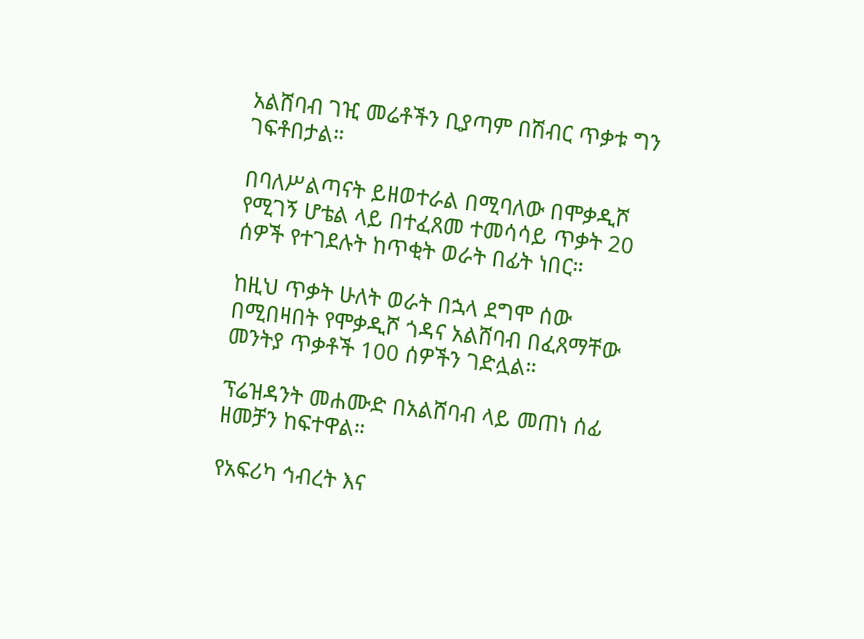አልሸባብ ገዢ መሬቶችን ቢያጣም በሽብር ጥቃቱ ግን ገፍቶበታል።

በባለሥልጣናት ይዘወተራል በሚባለው በሞቃዲሾ የሚገኝ ሆቴል ላይ በተፈጸመ ተመሳሳይ ጥቃት 20 ሰዎች የተገደሉት ከጥቂት ወራት በፊት ነበር።

ከዚህ ጥቃት ሁለት ወራት በኋላ ደግሞ ሰው በሚበዛበት የሞቃዲሾ ጎዳና አልሸባብ በፈጸማቸው መንትያ ጥቃቶች 100 ሰዎችን ገድሏል።

ፕሬዝዳንት መሐሙድ በአልሸባብ ላይ መጠነ ሰፊ ዘመቻን ከፍተዋል።

የአፍሪካ ኅብረት እና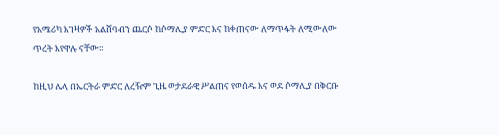የአሜሪካ እገዛዎች አልሸባብን ጨርሶ ከሶማሊያ ምድር እና ከቀጠናው ለማጥፋት ለሚውለው ጥረት እየዋሉ ናቸው።

ከዚህ ሌላ በኤርትራ ምድር ለረዥም ጊዜ ወታደራዊ ሥልጠና የወሰዱ እና ወደ ሶማሊያ በቅርቡ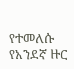የተመለሱ የአንደኛ ዙር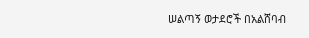ሠልጣኝ ወታደሮች በአልሸባብ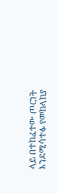ላይ በተከፈተው ጦርነት እንደሚሳተፉ የመከላከያ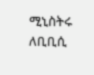ሚኒስትሩ ለቢቢሲ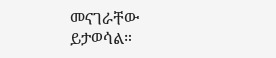መናገራቸው ይታወሳል።